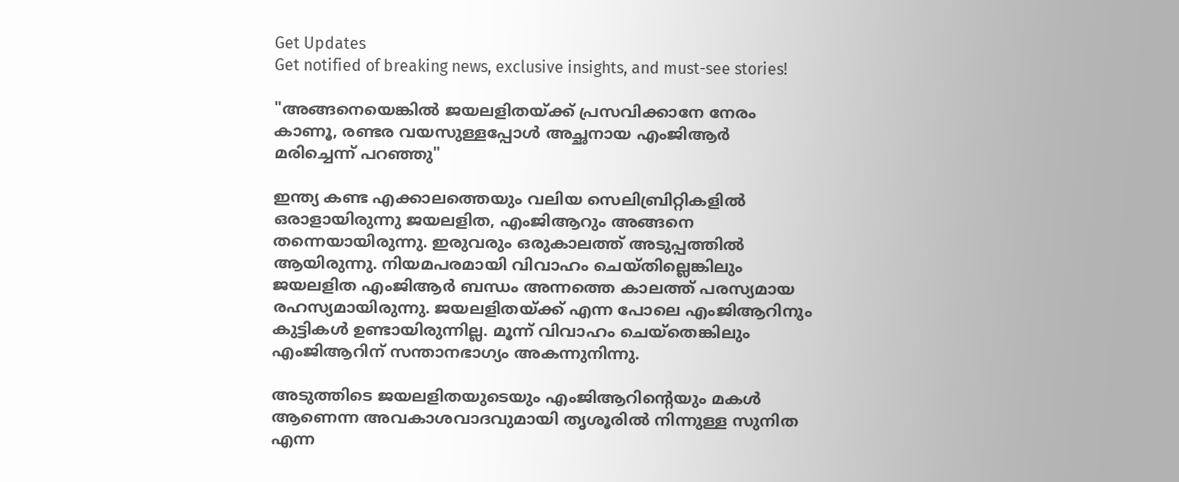Get Updates
Get notified of breaking news, exclusive insights, and must-see stories!

"അങ്ങനെയെങ്കിൽ ജയലളിതയ്ക്ക് പ്രസവിക്കാനേ നേരം കാണൂ, രണ്ടര വയസുള്ളപ്പോൾ അച്ഛനായ എംജിആർ മരിച്ചെന്ന് പറഞ്ഞു"

ഇന്ത്യ കണ്ട എക്കാലത്തെയും വലിയ സെലിബ്രിറ്റികളിൽ ഒരാളായിരുന്നു ജയലളിത, എംജിആറും അങ്ങനെ തന്നെയായിരുന്നു. ഇരുവരും ഒരുകാലത്ത് അടുപ്പത്തിൽ ആയിരുന്നു. നിയമപരമായി വിവാഹം ചെയ്‌തില്ലെങ്കിലും ജയലളിത എംജിആർ ബന്ധം അന്നത്തെ കാലത്ത് പരസ്യമായ രഹസ്യമായിരുന്നു. ജയലളിതയ്ക്ക് എന്ന പോലെ എംജിആറിനും കുട്ടികൾ ഉണ്ടായിരുന്നില്ല. മൂന്ന് വിവാഹം ചെയ്തെങ്കിലും എംജിആറിന് സന്താനഭാഗ്യം അകന്നുനിന്നു.

അടുത്തിടെ ജയലളിതയുടെയും എംജിആറിന്റെയും മകൾ ആണെന്ന അവകാശവാദവുമായി തൃശൂരിൽ നിന്നുള്ള സുനിത എന്ന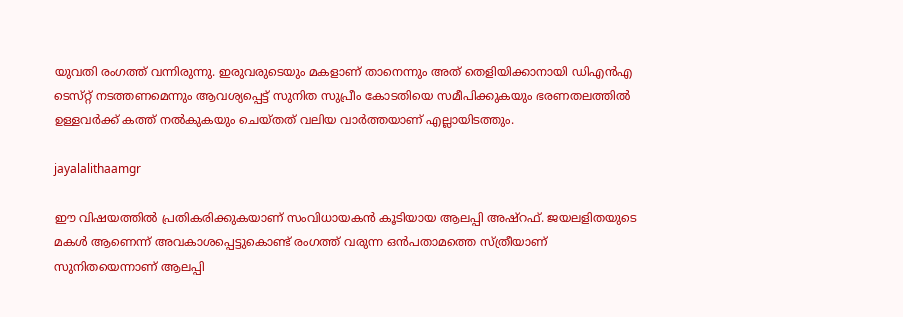യുവതി രംഗത്ത് വന്നിരുന്നു. ഇരുവരുടെയും മകളാണ് താനെന്നും അത് തെളിയിക്കാനായി ഡിഎൻഎ ടെസ്‌റ്റ് നടത്തണമെന്നും ആവശ്യപ്പെട്ട് സുനിത സുപ്രീം കോടതിയെ സമീപിക്കുകയും ഭരണതലത്തിൽ ഉള്ളവർക്ക് കത്ത് നൽകുകയും ചെയ്‌തത് വലിയ വാർത്തയാണ് എല്ലായിടത്തും.

jayalalithaamgr

ഈ വിഷയത്തിൽ പ്രതികരിക്കുകയാണ് സംവിധായകൻ കൂടിയായ ആലപ്പി അഷ്‌റഫ്. ജയലളിതയുടെ മകൾ ആണെന്ന് അവകാശപ്പെട്ടുകൊണ്ട് രംഗത്ത് വരുന്ന ഒൻപതാമത്തെ സ്ത്രീയാണ് സുനിതയെന്നാണ് ആലപ്പി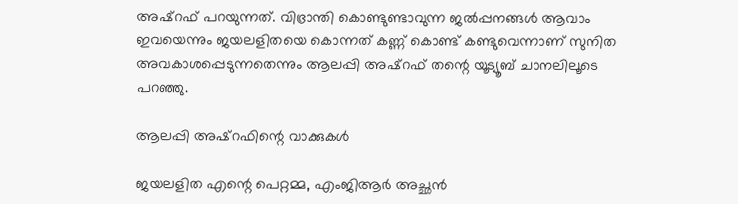അഷ്‌റഫ് പറയുന്നത്. വിഭ്രാന്തി കൊണ്ടുണ്ടാവുന്ന ജൽപ്പനങ്ങൾ ആവാം ഇവയെന്നും ജയലളിതയെ കൊന്നത് കണ്ണ് കൊണ്ട് കണ്ടുവെന്നാണ് സുനിത അവകാശപ്പെടുന്നതെന്നും ആലപ്പി അഷ്‌റഫ് തന്റെ യൂട്യൂബ് ചാനലിലൂടെ പറഞ്ഞു.

ആലപ്പി അഷ്‌റഫിന്റെ വാക്കുകൾ

ജയലളിത എന്റെ പെറ്റമ്മ, എംജിആർ അച്ഛൻ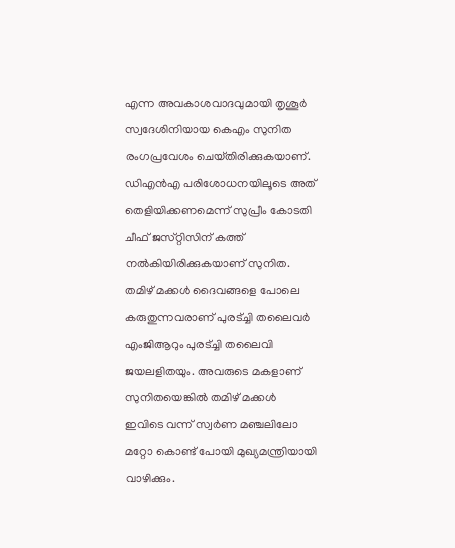എന്ന അവകാശവാദവുമായി തൃശൂർ സ്വദേശിനിയായ കെഎം സുനിത രംഗപ്രവേശം ചെയ്‌തിരിക്കുകയാണ്. ഡിഎൻഎ പരിശോധനയിലൂടെ അത് തെളിയിക്കണമെന്ന് സുപ്രീം കോടതി ചീഫ് ജസ്‌റ്റിസിന് കത്ത് നൽകിയിരിക്കുകയാണ് സുനിത. തമിഴ് മക്കൾ ദൈവങ്ങളെ പോലെ കരുതുന്നവരാണ് പുരട്ച്ചി തലൈവർ എംജിആറും പുരട്ച്ചി തലൈവി ജയലളിതയും. അവരുടെ മകളാണ് സുനിതയെങ്കിൽ തമിഴ് മക്കൾ ഇവിടെ വന്ന് സ്വർണ മഞ്ചലിലോ മറ്റോ കൊണ്ട് പോയി മുഖ്യമന്ത്രിയായി വാഴിക്കും.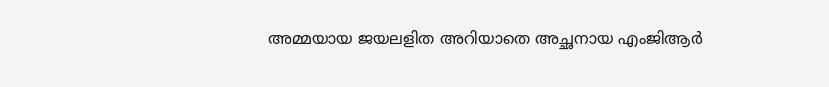അമ്മയായ ജയലളിത അറിയാതെ അച്ഛനായ എംജിആർ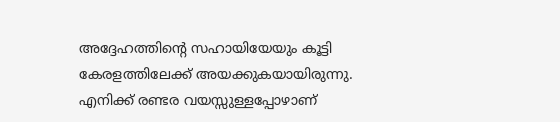അദ്ദേഹത്തിന്റെ സഹായിയേയും കൂട്ടി കേരളത്തിലേക്ക് അയക്കുകയായിരുന്നു. എനിക്ക് രണ്ടര വയസ്സുള്ളപ്പോഴാണ്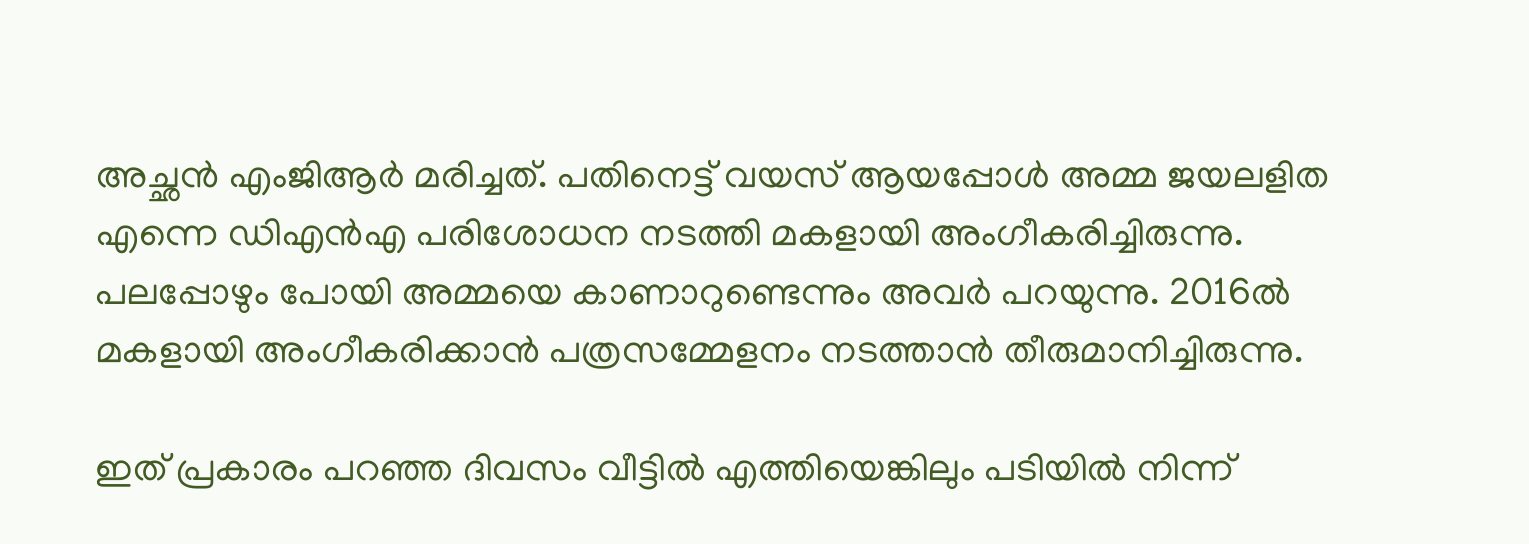അച്ഛൻ എംജിആർ മരിച്ചത്. പതിനെട്ട് വയസ് ആയപ്പോൾ അമ്മ ജയലളിത എന്നെ ഡിഎൻഎ പരിശോധന നടത്തി മകളായി അംഗീകരിച്ചിരുന്നു. പലപ്പോഴും പോയി അമ്മയെ കാണാറുണ്ടെന്നും അവർ പറയുന്നു. 2016ൽ മകളായി അംഗീകരിക്കാൻ പത്രസമ്മേളനം നടത്താൻ തീരുമാനിച്ചിരുന്നു.

ഇത് പ്രകാരം പറഞ്ഞ ദിവസം വീട്ടിൽ എത്തിയെങ്കിലും പടിയിൽ നിന്ന്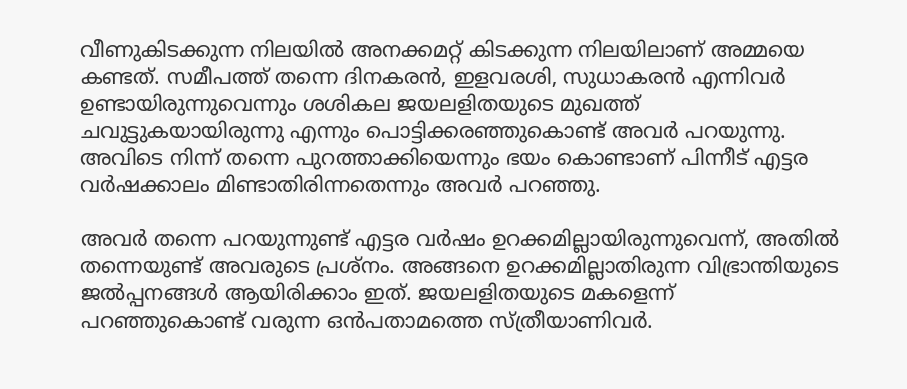വീണുകിടക്കുന്ന നിലയിൽ അനക്കമറ്റ് കിടക്കുന്ന നിലയിലാണ് അമ്മയെ കണ്ടത്. സമീപത്ത് തന്നെ ദിനകരൻ, ഇളവരശി, സുധാകരൻ എന്നിവർ ഉണ്ടായിരുന്നുവെന്നും ശശികല ജയലളിതയുടെ മുഖത്ത് ചവുട്ടുകയായിരുന്നു എന്നും പൊട്ടിക്കരഞ്ഞുകൊണ്ട്‌ അവർ പറയുന്നു. അവിടെ നിന്ന് തന്നെ പുറത്താക്കിയെന്നും ഭയം കൊണ്ടാണ് പിന്നീട് എട്ടര വർഷക്കാലം മിണ്ടാതിരിന്നതെന്നും അവർ പറഞ്ഞു.

അവർ തന്നെ പറയുന്നുണ്ട് എട്ടര വർഷം ഉറക്കമില്ലായിരുന്നുവെന്ന്, അതിൽ തന്നെയുണ്ട് അവരുടെ പ്രശ്‌നം. അങ്ങനെ ഉറക്കമില്ലാതിരുന്ന വിഭ്രാന്തിയുടെ ജൽപ്പനങ്ങൾ ആയിരിക്കാം ഇത്. ജയലളിതയുടെ മകളെന്ന് പറഞ്ഞുകൊണ്ട് വരുന്ന ഒൻപതാമത്തെ സ്ത്രീയാണിവർ.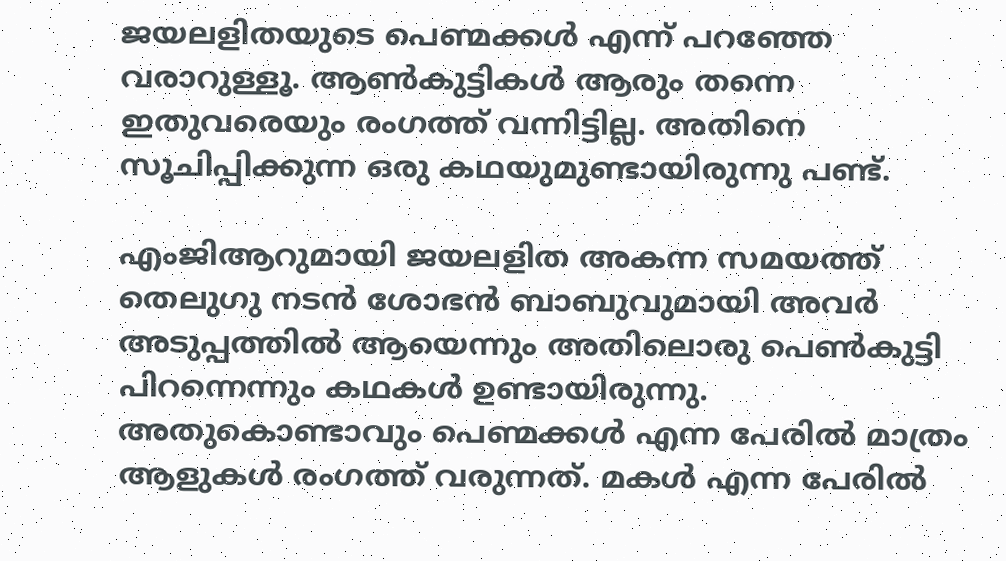ജയലളിതയുടെ പെണ്മക്കൾ എന്ന് പറഞ്ഞേ വരാറുള്ളൂ. ആൺകുട്ടികൾ ആരും തന്നെ ഇതുവരെയും രംഗത്ത് വന്നിട്ടില്ല. അതിനെ സൂചിപ്പിക്കുന്ന ഒരു കഥയുമുണ്ടായിരുന്നു പണ്ട്.

എംജിആറുമായി ജയലളിത അകന്ന സമയത്ത് തെലുഗു നടൻ ശോഭൻ ബാബുവുമായി അവർ അടുപ്പത്തിൽ ആയെന്നും അതിലൊരു പെൺകുട്ടി പിറന്നെന്നും കഥകൾ ഉണ്ടായിരുന്നു. അതുകൊണ്ടാവും പെണ്മക്കൾ എന്ന പേരിൽ മാത്രം ആളുകൾ രംഗത്ത് വരുന്നത്. മകൾ എന്ന പേരിൽ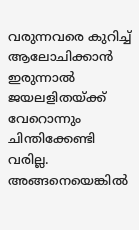വരുന്നവരെ കുറിച്ച് ആലോചിക്കാൻ ഇരുന്നാൽ ജയലളിതയ്ക്ക് വേറൊന്നും ചിന്തിക്കേണ്ടി വരില്ല. അങ്ങനെയെങ്കിൽ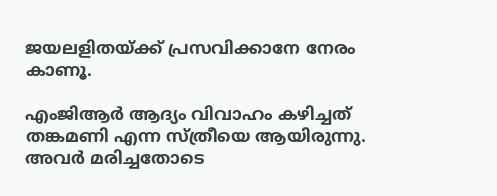ജയലളിതയ്ക്ക് പ്രസവിക്കാനേ നേരം കാണൂ.

എംജിആർ ആദ്യം വിവാഹം കഴിച്ചത് തങ്കമണി എന്ന സ്ത്രീയെ ആയിരുന്നു. അവർ മരിച്ചതോടെ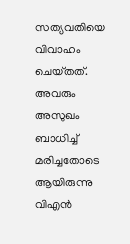സത്യവതിയെ വിവാഹം ചെയ്‌തത്. അവരും അസുഖം ബാധിച്ച് മരിച്ചതോടെ ആയിരുന്നു വിഎൻ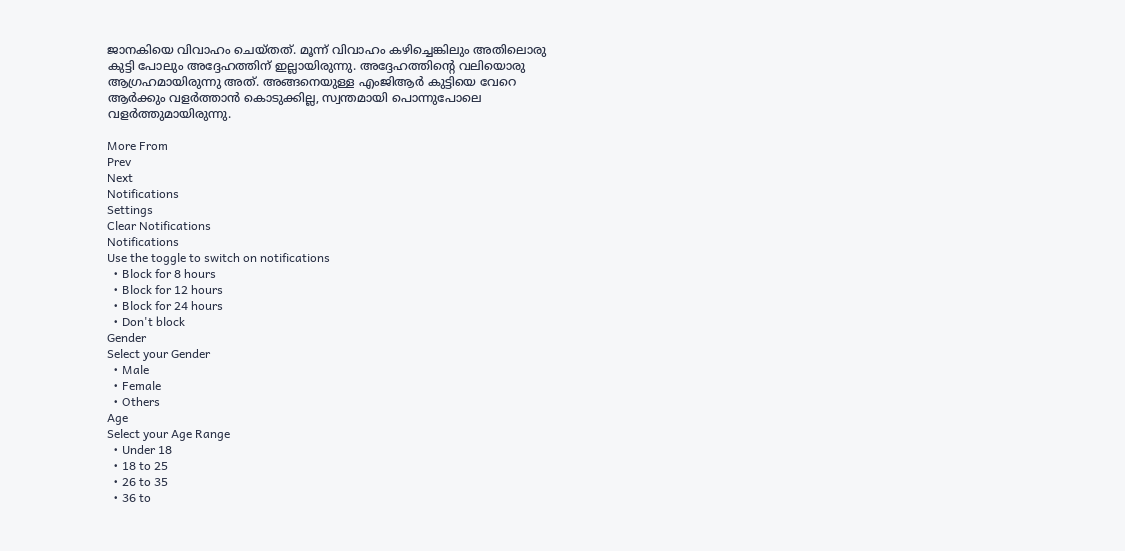ജാനകിയെ വിവാഹം ചെയ്‌തത്. മൂന്ന് വിവാഹം കഴിച്ചെങ്കിലും അതിലൊരു കുട്ടി പോലും അദ്ദേഹത്തിന് ഇല്ലായിരുന്നു. അദ്ദേഹത്തിന്റെ വലിയൊരു ആഗ്രഹമായിരുന്നു അത്. അങ്ങനെയുള്ള എംജിആർ കുട്ടിയെ വേറെ ആർക്കും വളർത്താൻ കൊടുക്കില്ല, സ്വന്തമായി പൊന്നുപോലെ വളർത്തുമായിരുന്നു.

More From
Prev
Next
Notifications
Settings
Clear Notifications
Notifications
Use the toggle to switch on notifications
  • Block for 8 hours
  • Block for 12 hours
  • Block for 24 hours
  • Don't block
Gender
Select your Gender
  • Male
  • Female
  • Others
Age
Select your Age Range
  • Under 18
  • 18 to 25
  • 26 to 35
  • 36 to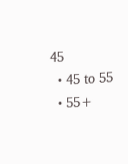45
  • 45 to 55
  • 55+